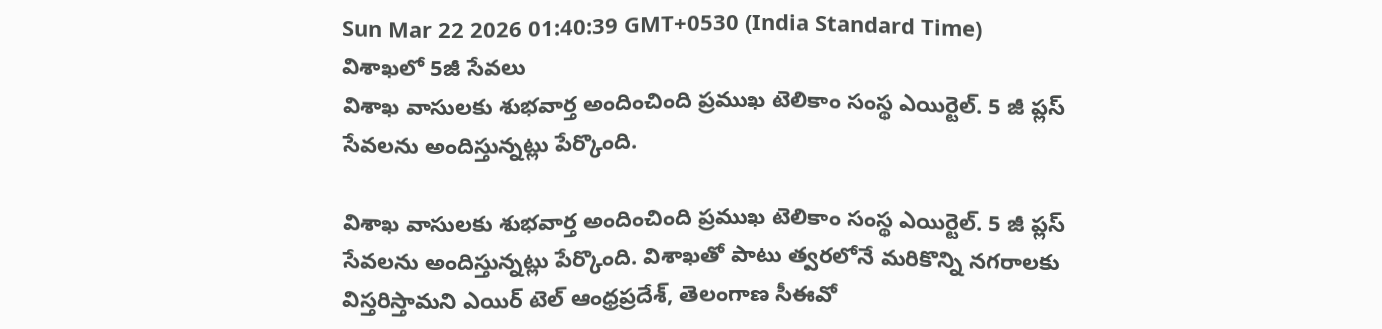Sun Mar 22 2026 01:40:39 GMT+0530 (India Standard Time)
విశాఖలో 5జీ సేవలు
విశాఖ వాసులకు శుభవార్త అందించింది ప్రముఖ టెలికాం సంస్థ ఎయిర్టెల్. 5 జీ ప్లస్ సేవలను అందిస్తున్నట్లు పేర్కొంది.

విశాఖ వాసులకు శుభవార్త అందించింది ప్రముఖ టెలికాం సంస్థ ఎయిర్టెల్. 5 జీ ప్లస్ సేవలను అందిస్తున్నట్లు పేర్కొంది. విశాఖతో పాటు త్వరలోనే మరికొన్ని నగరాలకు విస్తరిస్తామని ఎయిర్ టెల్ ఆంధ్రప్రదేశ్, తెలంగాణ సీఈవో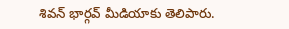శివన్ భార్గవ్ మీడియాకు తెలిపారు.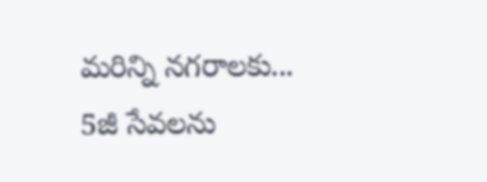మరిన్ని నగరాలకు...
5జీ సేవలను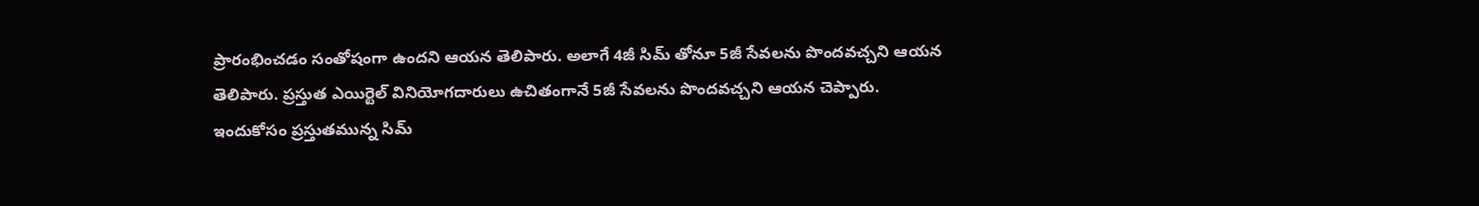ప్రారంభించడం సంతోషంగా ఉందని ఆయన తెలిపారు. అలాగే 4జీ సిమ్ తోనూ 5జీ సేవలను పొందవచ్చని ఆయన తెలిపారు. ప్రస్తుత ఎయిర్టెల్ వినియోగదారులు ఉచితంగానే 5జీ సేవలను పొందవచ్చని ఆయన చెప్పారు. ఇందుకోసం ప్రస్తుతమున్న సిమ్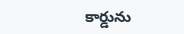కార్డును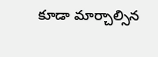కూడా మార్చాల్సిన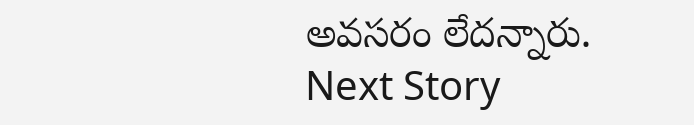అవసరం లేదన్నారు.
Next Story